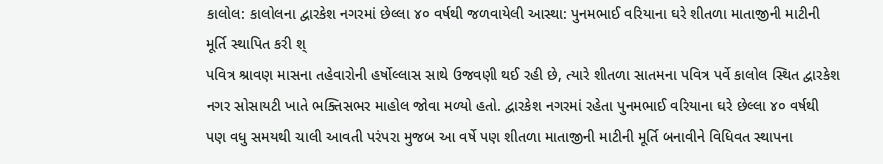કાલોલ: કાલોલના દ્વારકેશ નગરમાં છેલ્લા ૪૦ વર્ષથી જળવાયેલી આસ્થા: પુનમભાઈ વરિયાના ઘરે શીતળા માતાજીની માટીની મૂર્તિ સ્થાપિત કરી શ્
પવિત્ર શ્રાવણ માસના તહેવારોની હર્ષોલ્લાસ સાથે ઉજવણી થઈ રહી છે, ત્યારે શીતળા સાતમના પવિત્ર પર્વે કાલોલ સ્થિત દ્વારકેશ નગર સોસાયટી ખાતે ભક્તિસભર માહોલ જોવા મળ્યો હતો. દ્વારકેશ નગરમાં રહેતા પુનમભાઈ વરિયાના ઘરે છેલ્લા ૪૦ વર્ષથી પણ વધુ સમયથી ચાલી આવતી પરંપરા મુજબ આ વર્ષે પણ શીતળા માતાજીની માટીની મૂર્તિ બનાવીને વિધિવત સ્થાપના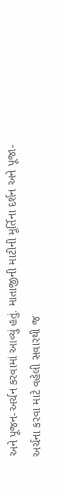અને પૂજન-અર્ચન કરવામાં આવ્યું હતું. માતાજીની માટીની મૂર્તિના દર્શન અને પૂજા-અર્ચના કરવા માટે વહેલી સવારથી જ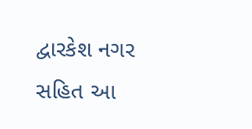દ્વારકેશ નગર સહિત આ